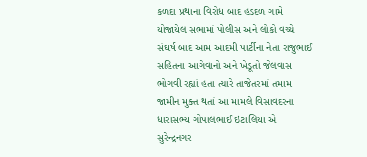કળદા પ્રથાના વિરોધ બાદ હડદળ ગામે યોજાયેલ સભામાં પોલીસ અને લોકો વચ્ચે સંઘર્ષ બાદ આમ આદમી પાર્ટીના નેતા રાજુભાઈ સહિતના આગેવાનો અને ખેડૂતો જેલવાસ ભોગવી રહ્યાં હતા ત્યારે તાજેતરમાં તમામ જામીન મુક્ત થતાં આ મામલે વિસાવદરના ધારાસભ્ય ગોપાલભાઈ ઇટાલિયા એ સુરેન્દ્રનગર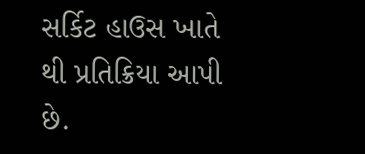સર્કિટ હાઉસ ખાતે થી પ્રતિક્રિયા આપી છે.